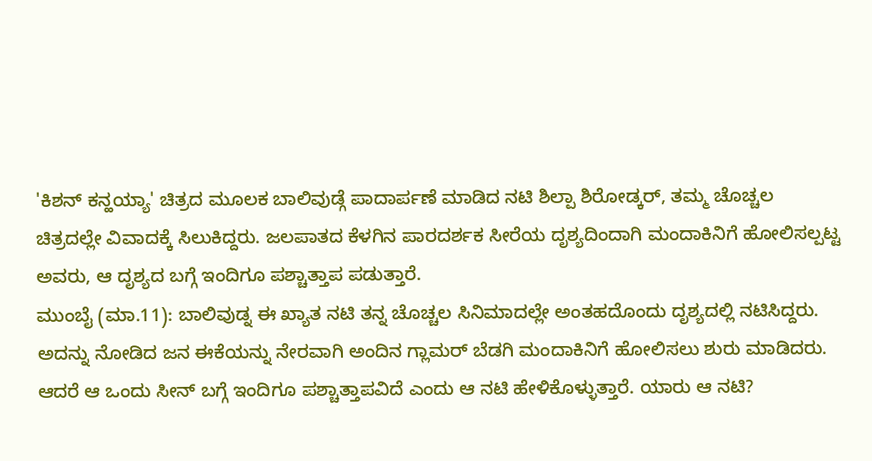'ಕಿಶನ್ ಕನ್ಹಯ್ಯಾ' ಚಿತ್ರದ ಮೂಲಕ ಬಾಲಿವುಡ್ಗೆ ಪಾದಾರ್ಪಣೆ ಮಾಡಿದ ನಟಿ ಶಿಲ್ಪಾ ಶಿರೋಡ್ಕರ್, ತಮ್ಮ ಚೊಚ್ಚಲ ಚಿತ್ರದಲ್ಲೇ ವಿವಾದಕ್ಕೆ ಸಿಲುಕಿದ್ದರು. ಜಲಪಾತದ ಕೆಳಗಿನ ಪಾರದರ್ಶಕ ಸೀರೆಯ ದೃಶ್ಯದಿಂದಾಗಿ ಮಂದಾಕಿನಿಗೆ ಹೋಲಿಸಲ್ಪಟ್ಟ ಅವರು, ಆ ದೃಶ್ಯದ ಬಗ್ಗೆ ಇಂದಿಗೂ ಪಶ್ಚಾತ್ತಾಪ ಪಡುತ್ತಾರೆ.
ಮುಂಬೈ (ಮಾ.11): ಬಾಲಿವುಡ್ನ ಈ ಖ್ಯಾತ ನಟಿ ತನ್ನ ಚೊಚ್ಚಲ ಸಿನಿಮಾದಲ್ಲೇ ಅಂತಹದೊಂದು ದೃಶ್ಯದಲ್ಲಿ ನಟಿಸಿದ್ದರು. ಅದನ್ನು ನೋಡಿದ ಜನ ಈಕೆಯನ್ನು ನೇರವಾಗಿ ಅಂದಿನ ಗ್ಲಾಮರ್ ಬೆಡಗಿ ಮಂದಾಕಿನಿಗೆ ಹೋಲಿಸಲು ಶುರು ಮಾಡಿದರು. ಆದರೆ ಆ ಒಂದು ಸೀನ್ ಬಗ್ಗೆ ಇಂದಿಗೂ ಪಶ್ಚಾತ್ತಾಪವಿದೆ ಎಂದು ಆ ನಟಿ ಹೇಳಿಕೊಳ್ಳುತ್ತಾರೆ. ಯಾರು ಆ ನಟಿ?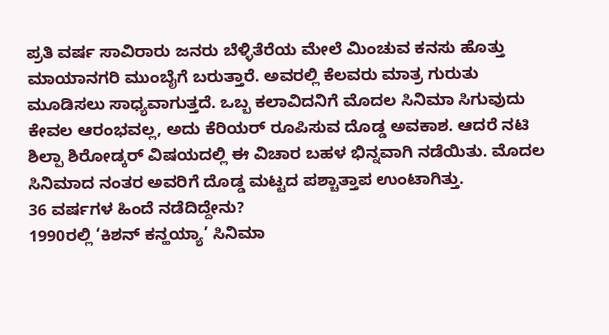ಪ್ರತಿ ವರ್ಷ ಸಾವಿರಾರು ಜನರು ಬೆಳ್ಳಿತೆರೆಯ ಮೇಲೆ ಮಿಂಚುವ ಕನಸು ಹೊತ್ತು ಮಾಯಾನಗರಿ ಮುಂಬೈಗೆ ಬರುತ್ತಾರೆ. ಅವರಲ್ಲಿ ಕೆಲವರು ಮಾತ್ರ ಗುರುತು ಮೂಡಿಸಲು ಸಾಧ್ಯವಾಗುತ್ತದೆ. ಒಬ್ಬ ಕಲಾವಿದನಿಗೆ ಮೊದಲ ಸಿನಿಮಾ ಸಿಗುವುದು ಕೇವಲ ಆರಂಭವಲ್ಲ, ಅದು ಕೆರಿಯರ್ ರೂಪಿಸುವ ದೊಡ್ಡ ಅವಕಾಶ. ಆದರೆ ನಟಿ ಶಿಲ್ಪಾ ಶಿರೋಡ್ಕರ್ ವಿಷಯದಲ್ಲಿ ಈ ವಿಚಾರ ಬಹಳ ಭಿನ್ನವಾಗಿ ನಡೆಯಿತು. ಮೊದಲ ಸಿನಿಮಾದ ನಂತರ ಅವರಿಗೆ ದೊಡ್ಡ ಮಟ್ಟದ ಪಶ್ಚಾತ್ತಾಪ ಉಂಟಾಗಿತ್ತು.
36 ವರ್ಷಗಳ ಹಿಂದೆ ನಡೆದಿದ್ದೇನು?
1990ರಲ್ಲಿ ‘ಕಿಶನ್ ಕನ್ಹಯ್ಯಾ’ ಸಿನಿಮಾ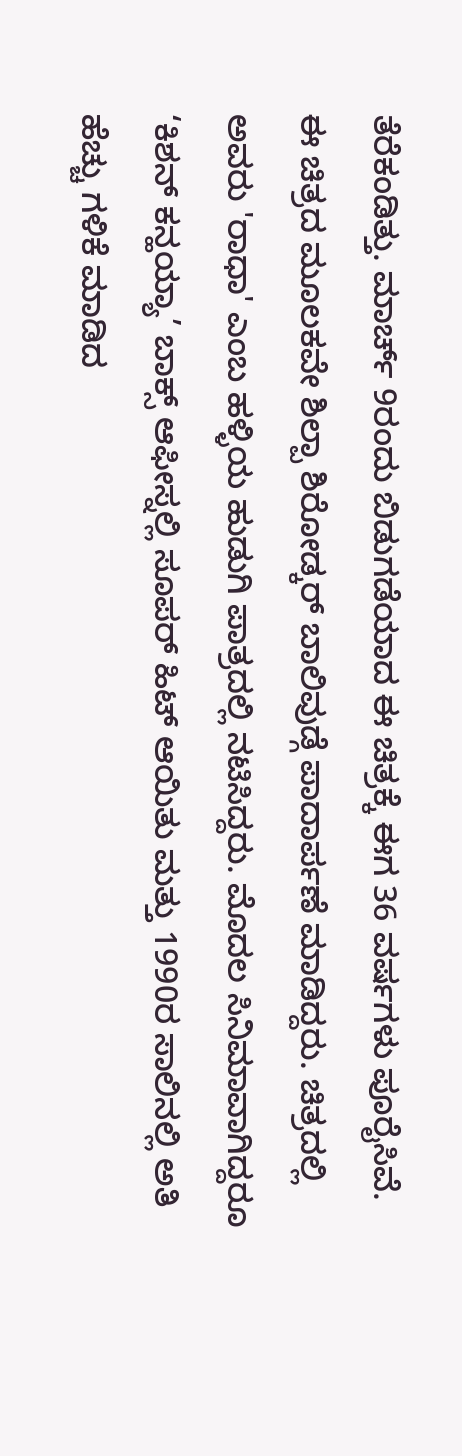ತೆರೆಕಂಡಿತ್ತು. ಮಾರ್ಚ್ 9ರಂದು ಬಿಡುಗಡೆಯಾದ ಈ ಚಿತ್ರಕ್ಕೆ ಈಗ 36 ವರ್ಷಗಳು ಪೂರೈಸಿವೆ. ಈ ಚಿತ್ರದ ಮೂಲಕವೇ ಶಿಲ್ಪಾ ಶಿರೋಡ್ಕರ್ ಬಾಲಿವುಡ್ಗೆ ಪಾದಾರ್ಪಣೆ ಮಾಡಿದ್ದರು. ಚಿತ್ರದಲ್ಲಿ ಅವರು 'ರಾಧಾ' ಎಂಬ ಹಳ್ಳಿಯ ಹುಡುಗಿ ಪಾತ್ರದಲ್ಲಿ ನಟಿಸಿದ್ದರು. ಮೊದಲ ಸಿನಿಮಾವಾಗಿದ್ದರೂ ‘ಕಿಶನ್ ಕನ್ಹಯ್ಯಾ’ ಬಾಕ್ಸ್ ಆಫೀಸ್ನಲ್ಲಿ ಸೂಪರ್ ಹಿಟ್ ಆಯಿತು ಮತ್ತು 1990ರ ಸಾಲಿನಲ್ಲಿ ಅತಿ ಹೆಚ್ಚು ಗಳಿಕೆ ಮಾಡಿದ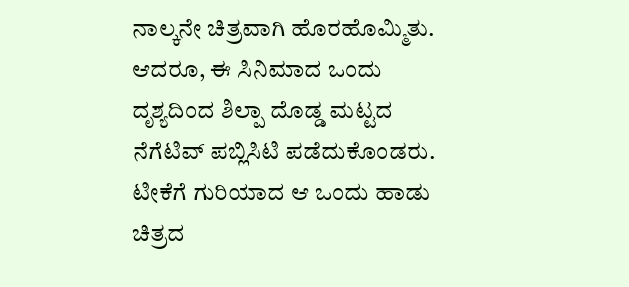ನಾಲ್ಕನೇ ಚಿತ್ರವಾಗಿ ಹೊರಹೊಮ್ಮಿತು. ಆದರೂ, ಈ ಸಿನಿಮಾದ ಒಂದು ದೃಶ್ಯದಿಂದ ಶಿಲ್ಪಾ ದೊಡ್ಡ ಮಟ್ಟದ ನೆಗೆಟಿವ್ ಪಬ್ಲಿಸಿಟಿ ಪಡೆದುಕೊಂಡರು.
ಟೀಕೆಗೆ ಗುರಿಯಾದ ಆ ಒಂದು ಹಾಡು
ಚಿತ್ರದ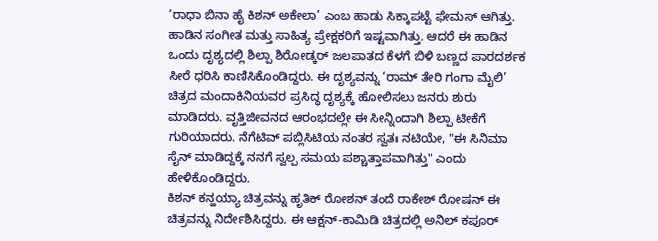‘ರಾಧಾ ಬಿನಾ ಹೈ ಕಿಶನ್ ಅಕೇಲಾ’ ಎಂಬ ಹಾಡು ಸಿಕ್ಕಾಪಟ್ಟೆ ಫೇಮಸ್ ಆಗಿತ್ತು. ಹಾಡಿನ ಸಂಗೀತ ಮತ್ತು ಸಾಹಿತ್ಯ ಪ್ರೇಕ್ಷಕರಿಗೆ ಇಷ್ಟವಾಗಿತ್ತು. ಆದರೆ ಈ ಹಾಡಿನ ಒಂದು ದೃಶ್ಯದಲ್ಲಿ ಶಿಲ್ಪಾ ಶಿರೋಡ್ಕರ್ ಜಲಪಾತದ ಕೆಳಗೆ ಬಿಳಿ ಬಣ್ಣದ ಪಾರದರ್ಶಕ ಸೀರೆ ಧರಿಸಿ ಕಾಣಿಸಿಕೊಂಡಿದ್ದರು. ಈ ದೃಶ್ಯವನ್ನು ‘ರಾಮ್ ತೇರಿ ಗಂಗಾ ಮೈಲಿ’ ಚಿತ್ರದ ಮಂದಾಕಿನಿಯವರ ಪ್ರಸಿದ್ಧ ದೃಶ್ಯಕ್ಕೆ ಹೋಲಿಸಲು ಜನರು ಶುರು ಮಾಡಿದರು. ವೃತ್ತಿಜೀವನದ ಆರಂಭದಲ್ಲೇ ಈ ಸೀನ್ನಿಂದಾಗಿ ಶಿಲ್ಪಾ ಟೀಕೆಗೆ ಗುರಿಯಾದರು. ನೆಗೆಟಿವ್ ಪಬ್ಲಿಸಿಟಿಯ ನಂತರ ಸ್ವತಃ ನಟಿಯೇ, "ಈ ಸಿನಿಮಾ ಸೈನ್ ಮಾಡಿದ್ದಕ್ಕೆ ನನಗೆ ಸ್ವಲ್ಪ ಸಮಯ ಪಶ್ಚಾತ್ತಾಪವಾಗಿತ್ತು" ಎಂದು ಹೇಳಿಕೊಂಡಿದ್ದರು.
ಕಿಶನ್ ಕನ್ಹಯ್ಯಾ ಚಿತ್ರವನ್ನು ಹೃತಿಕ್ ರೋಶನ್ ತಂದೆ ರಾಕೇಶ್ ರೋಷನ್ ಈ ಚಿತ್ರವನ್ನು ನಿರ್ದೇಶಿಸಿದ್ದರು. ಈ ಆಕ್ಷನ್-ಕಾಮಿಡಿ ಚಿತ್ರದಲ್ಲಿ ಅನಿಲ್ ಕಪೂರ್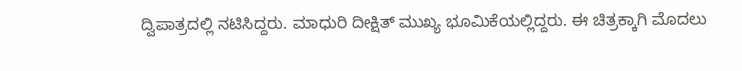ದ್ವಿಪಾತ್ರದಲ್ಲಿ ನಟಿಸಿದ್ದರು. ಮಾಧುರಿ ದೀಕ್ಷಿತ್ ಮುಖ್ಯ ಭೂಮಿಕೆಯಲ್ಲಿದ್ದರು. ಈ ಚಿತ್ರಕ್ಕಾಗಿ ಮೊದಲು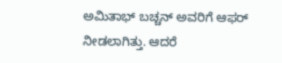ಅಮಿತಾಭ್ ಬಚ್ಚನ್ ಅವರಿಗೆ ಆಫರ್ ನೀಡಲಾಗಿತ್ತು. ಆದರೆ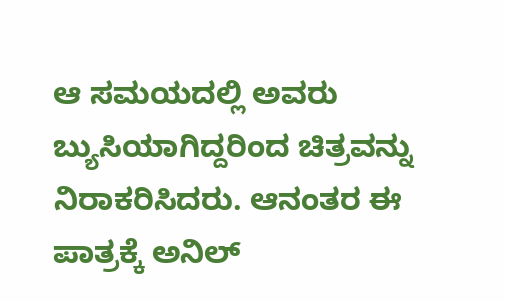ಆ ಸಮಯದಲ್ಲಿ ಅವರು ಬ್ಯುಸಿಯಾಗಿದ್ದರಿಂದ ಚಿತ್ರವನ್ನು ನಿರಾಕರಿಸಿದರು. ಆನಂತರ ಈ ಪಾತ್ರಕ್ಕೆ ಅನಿಲ್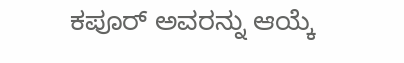ಕಪೂರ್ ಅವರನ್ನು ಆಯ್ಕೆ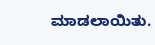ಮಾಡಲಾಯಿತು.